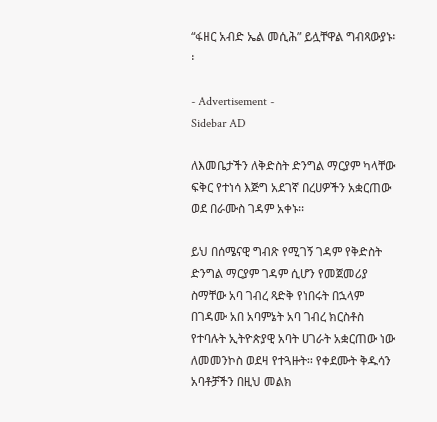“ፋዘር አብድ ኤል መሲሕ” ይሏቸዋል ግብጻውያኑ፡፡

- Advertisement -
Sidebar AD

ለእመቤታችን ለቅድስት ድንግል ማርያም ካላቸው ፍቅር የተነሳ እጅግ አደገኛ በረሀዎችን አቋርጠው ወደ በራሙስ ገዳም አቀኑ፡፡

ይህ በሰሜናዊ ግብጽ የሚገኝ ገዳም የቅድስት ድንግል ማርያም ገዳም ሲሆን የመጀመሪያ ስማቸው አባ ገብረ ጻድቅ የነበሩት በኋላም በገዳሙ አበ አባምኔት አባ ገብረ ክርስቶስ የተባሉት ኢትዮጵያዊ አባት ሀገራት አቋርጠው ነው ለመመንኮስ ወደዛ የተጓዙት፡፡ የቀደሙት ቅዱሳን አባቶቻችን በዚህ መልክ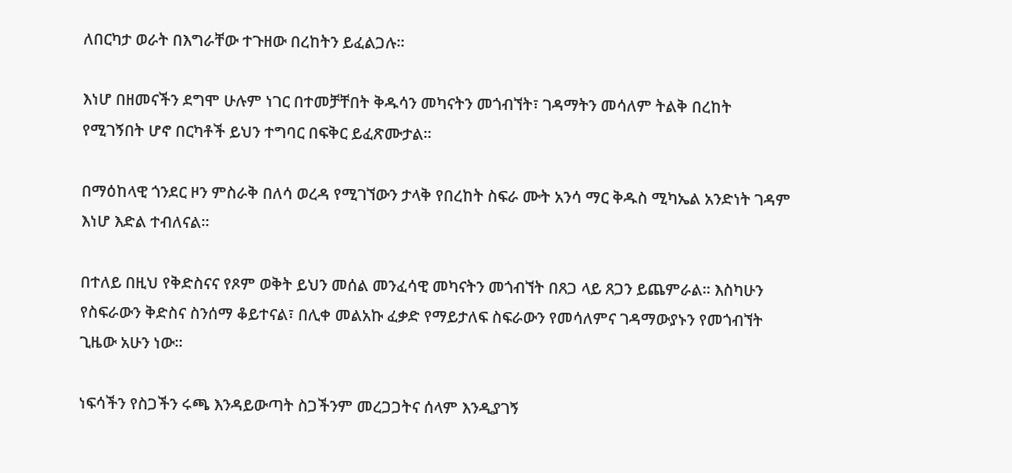ለበርካታ ወራት በእግራቸው ተጉዘው በረከትን ይፈልጋሉ፡፡

እነሆ በዘመናችን ደግሞ ሁሉም ነገር በተመቻቸበት ቅዱሳን መካናትን መጎብኘት፣ ገዳማትን መሳለም ትልቅ በረከት የሚገኝበት ሆኖ በርካቶች ይህን ተግባር በፍቅር ይፈጽሙታል፡፡

በማዕከላዊ ጎንደር ዞን ምስራቅ በለሳ ወረዳ የሚገኘውን ታላቅ የበረከት ስፍራ ሙት አንሳ ማር ቅዱስ ሚካኤል አንድነት ገዳም እነሆ እድል ተብለናል፡፡

በተለይ በዚህ የቅድስናና የጾም ወቅት ይህን መሰል መንፈሳዊ መካናትን መጎብኘት በጸጋ ላይ ጸጋን ይጨምራል፡፡ እስካሁን የስፍራውን ቅድስና ስንሰማ ቆይተናል፣ በሊቀ መልአኩ ፈቃድ የማይታለፍ ስፍራውን የመሳለምና ገዳማውያኑን የመጎብኘት ጊዜው አሁን ነው፡፡

ነፍሳችን የስጋችን ሩጫ እንዳይውጣት ስጋችንም መረጋጋትና ሰላም እንዲያገኝ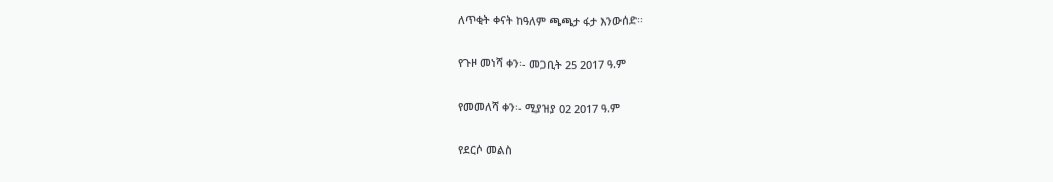ለጥቂት ቀናት ከዓለም ጫጫታ ፋታ እንውሰድ፡፡

የጉዞ መነሻ ቀን፡- መጋቢት 25 2017 ዓ.ም

የመመለሻ ቀን፡- ሚያዝያ 02 2017 ዓ.ም

የደርሶ መልስ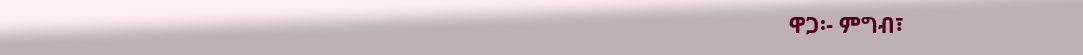ዋጋ፡- ምግብ፣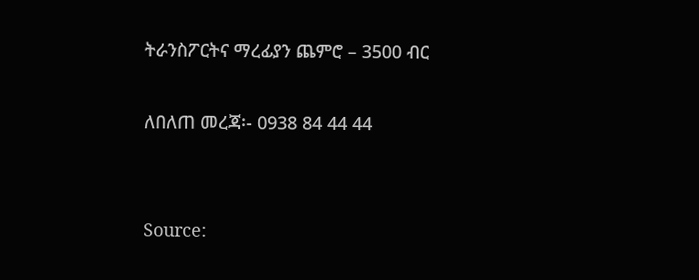ትራንስፖርትና ማረፊያን ጨምሮ – 3500 ብር

ለበለጠ መረጃ፡- 0938 84 44 44


Source: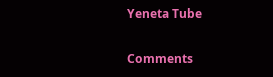Yeneta Tube

Comments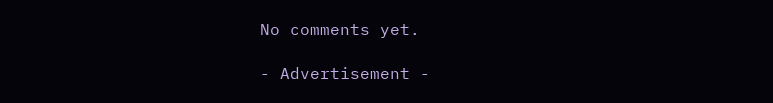No comments yet.

- Advertisement -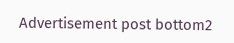Advertisement post bottom2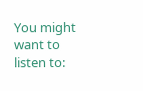You might want to listen to: